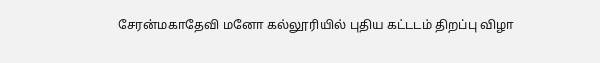சேரன்மகாதேவி மனோ கல்லூரியில் புதிய கட்டடம் திறப்பு விழா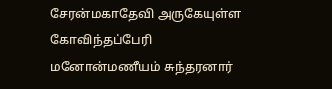சேரன்மகாதேவி அருகேயுள்ள கோவிந்தப்பேரி மனோன்மணீயம் சுந்தரனார்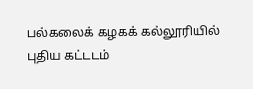பல்கலைக் கழகக் கல்லூரியில் புதிய கட்டடம்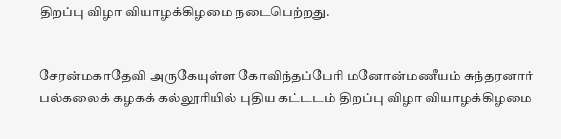திறப்பு விழா வியாழக்கிழமை நடைபெற்றது.


சேரன்மகாதேவி அருகேயுள்ள கோவிந்தப்பேரி மனோன்மணீயம் சுந்தரனார் பல்கலைக் கழகக் கல்லூரியில் புதிய கட்டடம் திறப்பு விழா வியாழக்கிழமை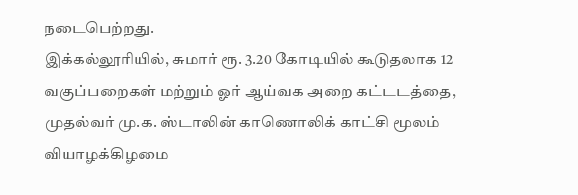நடைபெற்றது.
இக்கல்லூரியில், சுமார் ரூ. 3.20 கோடியில் கூடுதலாக 12 வகுப்பறைகள் மற்றும் ஓர் ஆய்வக அறை கட்டடத்தை, முதல்வர் மு.க. ஸ்டாலின் காணொலிக் காட்சி மூலம் வியாழக்கிழமை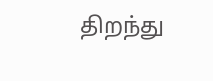திறந்து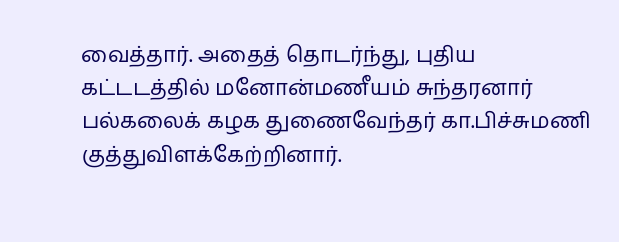வைத்தார். அதைத் தொடர்ந்து, புதிய கட்டடத்தில் மனோன்மணீயம் சுந்தரனார் பல்கலைக் கழக துணைவேந்தர் கா.பிச்சுமணி குத்துவிளக்கேற்றினார்.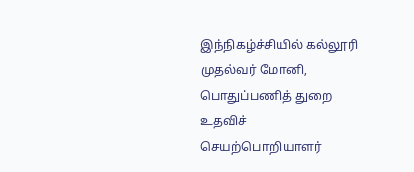இந்நிகழ்ச்சியில் கல்லூரி முதல்வர் மோனி, பொதுப்பணித் துறை உதவிச் செயற்பொறியாளர்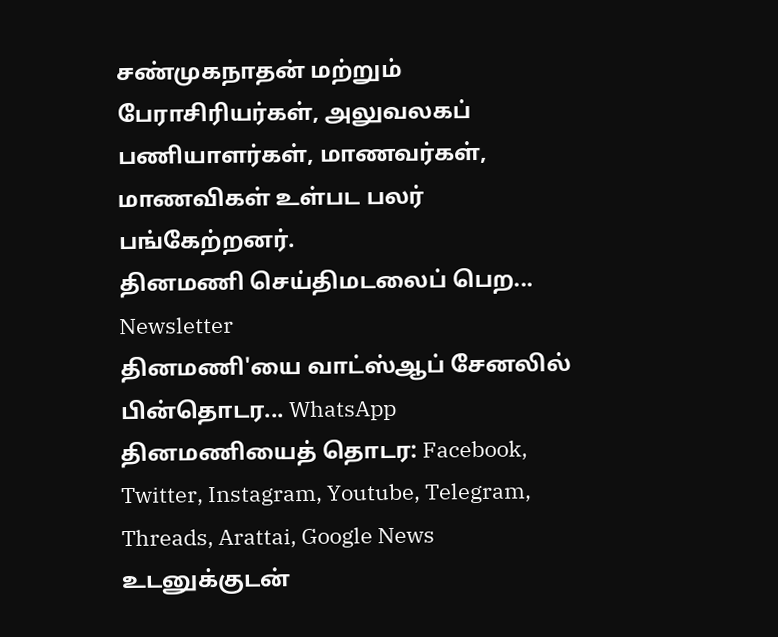சண்முகநாதன் மற்றும் பேராசிரியர்கள், அலுவலகப் பணியாளர்கள், மாணவர்கள், மாணவிகள் உள்பட பலர் பங்கேற்றனர்.
தினமணி செய்திமடலைப் பெற... Newsletter
தினமணி'யை வாட்ஸ்ஆப் சேனலில் பின்தொடர... WhatsApp
தினமணியைத் தொடர: Facebook, Twitter, Instagram, Youtube, Telegram, Threads, Arattai, Google News
உடனுக்குடன்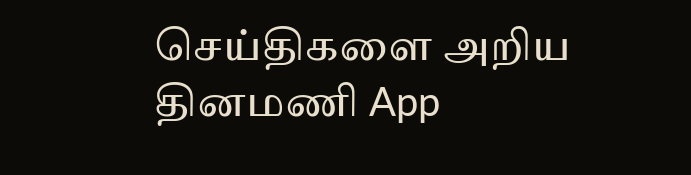செய்திகளை அறிய தினமணி App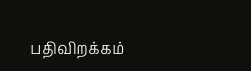பதிவிறக்கம்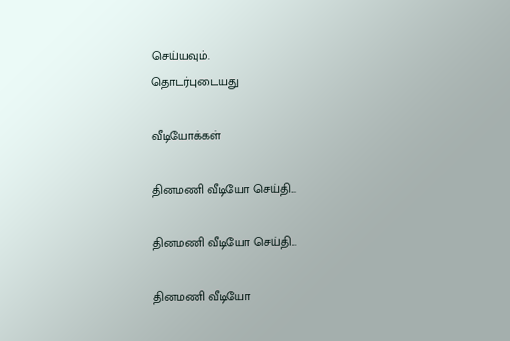செய்யவும்.
தொடர்புடையது

வீடியோக்கள்

தினமணி வீடியோ செய்தி...

தினமணி வீடியோ செய்தி...

தினமணி வீடியோ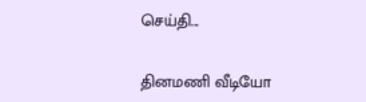செய்தி...

தினமணி வீடியோ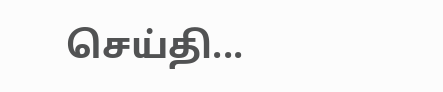செய்தி...